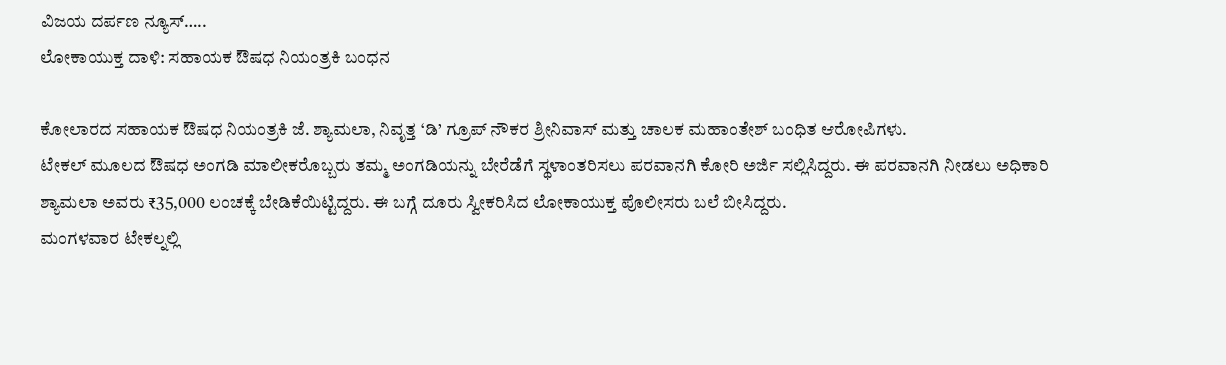ವಿಜಯ ದರ್ಪಣ ನ್ಯೂಸ್…..
ಲೋಕಾಯುಕ್ತ ದಾಳಿ: ಸಹಾಯಕ ಔಷಧ ನಿಯಂತ್ರಕಿ ಬಂಧನ

ಕೋಲಾರದ ಸಹಾಯಕ ಔಷಧ ನಿಯಂತ್ರಕಿ ಜೆ. ಶ್ಯಾಮಲಾ, ನಿವೃತ್ತ ‘ಡಿ’ ಗ್ರೂಪ್ ನೌಕರ ಶ್ರೀನಿವಾಸ್ ಮತ್ತು ಚಾಲಕ ಮಹಾಂತೇಶ್ ಬಂಧಿತ ಆರೋಪಿಗಳು.
ಟೇಕಲ್ ಮೂಲದ ಔಷಧ ಅಂಗಡಿ ಮಾಲೀಕರೊಬ್ಬರು ತಮ್ಮ ಅಂಗಡಿಯನ್ನು ಬೇರೆಡೆಗೆ ಸ್ಥಳಾಂತರಿಸಲು ಪರವಾನಗಿ ಕೋರಿ ಅರ್ಜಿ ಸಲ್ಲಿಸಿದ್ದರು. ಈ ಪರವಾನಗಿ ನೀಡಲು ಅಧಿಕಾರಿ ಶ್ಯಾಮಲಾ ಅವರು ₹35,000 ಲಂಚಕ್ಕೆ ಬೇಡಿಕೆಯಿಟ್ಟಿದ್ದರು. ಈ ಬಗ್ಗೆ ದೂರು ಸ್ವೀಕರಿಸಿದ ಲೋಕಾಯುಕ್ತ ಪೊಲೀಸರು ಬಲೆ ಬೀಸಿದ್ದರು.
ಮಂಗಳವಾರ ಟೇಕಲ್ನಲ್ಲಿ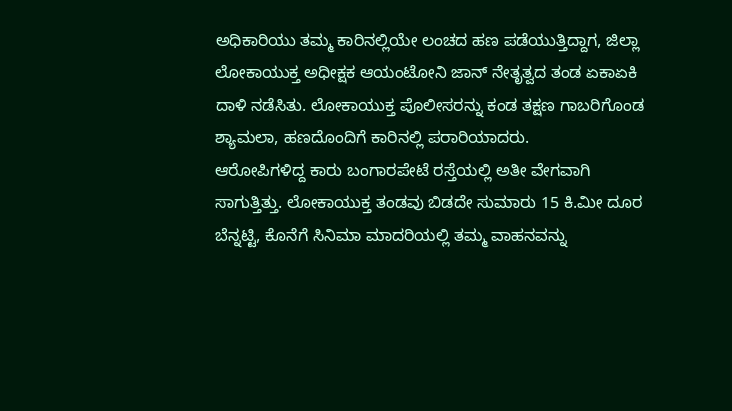ಅಧಿಕಾರಿಯು ತಮ್ಮ ಕಾರಿನಲ್ಲಿಯೇ ಲಂಚದ ಹಣ ಪಡೆಯುತ್ತಿದ್ದಾಗ, ಜಿಲ್ಲಾ ಲೋಕಾಯುಕ್ತ ಅಧೀಕ್ಷಕ ಆಯಂಟೋನಿ ಜಾನ್ ನೇತೃತ್ವದ ತಂಡ ಏಕಾಏಕಿ ದಾಳಿ ನಡೆಸಿತು. ಲೋಕಾಯುಕ್ತ ಪೊಲೀಸರನ್ನು ಕಂಡ ತಕ್ಷಣ ಗಾಬರಿಗೊಂಡ ಶ್ಯಾಮಲಾ, ಹಣದೊಂದಿಗೆ ಕಾರಿನಲ್ಲಿ ಪರಾರಿಯಾದರು.
ಆರೋಪಿಗಳಿದ್ದ ಕಾರು ಬಂಗಾರಪೇಟೆ ರಸ್ತೆಯಲ್ಲಿ ಅತೀ ವೇಗವಾಗಿ ಸಾಗುತ್ತಿತ್ತು. ಲೋಕಾಯುಕ್ತ ತಂಡವು ಬಿಡದೇ ಸುಮಾರು 15 ಕಿ.ಮೀ ದೂರ ಬೆನ್ನಟ್ಟಿ, ಕೊನೆಗೆ ಸಿನಿಮಾ ಮಾದರಿಯಲ್ಲಿ ತಮ್ಮ ವಾಹನವನ್ನು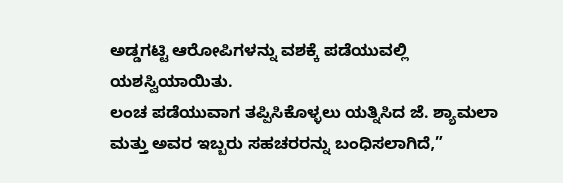ಅಡ್ಡಗಟ್ಟಿ ಆರೋಪಿಗಳನ್ನು ವಶಕ್ಕೆ ಪಡೆಯುವಲ್ಲಿ ಯಶಸ್ವಿಯಾಯಿತು.
ಲಂಚ ಪಡೆಯುವಾಗ ತಪ್ಪಿಸಿಕೊಳ್ಳಲು ಯತ್ನಿಸಿದ ಜೆ. ಶ್ಯಾಮಲಾ ಮತ್ತು ಅವರ ಇಬ್ಬರು ಸಹಚರರನ್ನು ಬಂಧಿಸಲಾಗಿದೆ,”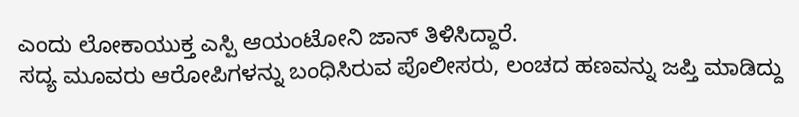ಎಂದು ಲೋಕಾಯುಕ್ತ ಎಸ್ಪಿ ಆಯಂಟೋನಿ ಜಾನ್ ತಿಳಿಸಿದ್ದಾರೆ.
ಸದ್ಯ ಮೂವರು ಆರೋಪಿಗಳನ್ನು ಬಂಧಿಸಿರುವ ಪೊಲೀಸರು, ಲಂಚದ ಹಣವನ್ನು ಜಪ್ತಿ ಮಾಡಿದ್ದು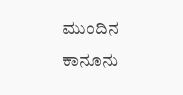ಮುಂದಿನ ಕಾನೂನು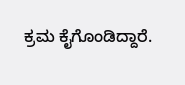ಕ್ರಮ ಕೈಗೊಂಡಿದ್ದಾರೆ.